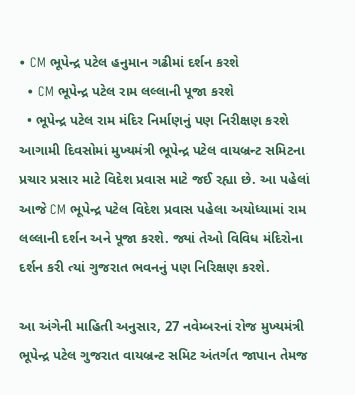• CM ભૂપેન્દ્ર પટેલ હનુમાન ગઢીમાં દર્શન કરશે
  • CM ભૂપેન્દ્ર પટેલ રામ લલ્લાની પૂજા કરશે
  • ભૂપેન્દ્ર પટેલ રામ મંદિર નિર્માણનું પણ નિરીક્ષણ કરશે
આગામી દિવસોમાં મુખ્યમંત્રી ભૂપેન્દ્ર પટેલ વાયબ્રન્ટ સમિટના પ્રચાર પ્રસાર માટે વિદેશ પ્રવાસ માટે જઈ રહ્યા છે. આ પહેલાં આજે CM ભૂપેન્દ્ર પટેલ વિદેશ પ્રવાસ પહેલા અયોધ્યામાં રામ લલ્લાની દર્શન અને પૂજા કરશે. જ્યાં તેઓ વિવિધ મંદિરોના દર્શન કરી ત્યાં ગુજરાત ભવનનું પણ નિરિક્ષણ કરશે.

આ અંગેની માહિતી અનુસાર, 27 નવેમ્બરનાં રોજ મુખ્યમંત્રી ભૂપેન્દ્ર પટેલ ગુજરાત વાયબ્રન્ટ સમિટ અંતર્ગત જાપાન તેમજ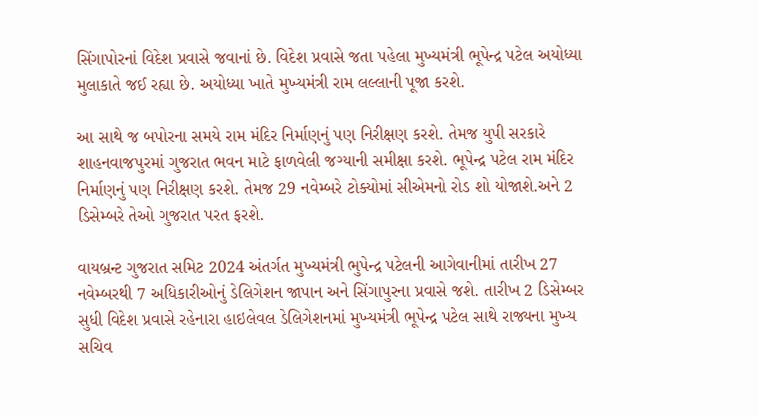સિંગાપોરનાં વિદેશ પ્રવાસે જવાનાં છે. વિદેશ પ્રવાસે જતા પહેલા મુખ્યમંત્રી ભૂપેન્દ્ર પટેલ અયોધ્યા મુલાકાતે જઈ રહ્યા છે. અયોધ્યા ખાતે મુખ્યમંત્રી રામ લલ્લાની પૂજા કરશે.

આ સાથે જ બપોરના સમયે રામ મંદિર નિર્માણનું પણ નિરીક્ષણ કરશે. તેમજ યુપી સરકારે શાહનવાજપુરમાં ગુજરાત ભવન માટે ફાળવેલી જગ્યાની સમીક્ષા કરશે. ભૂપેન્દ્ર પટેલ રામ મંદિર નિર્માણનું પણ નિરીક્ષણ કરશે. તેમજ 29 નવેમ્બરે ટોક્યોમાં સીએમનો રોડ શો યોજાશે.અને 2 ડિસેમ્બરે તેઓ ગુજરાત પરત ફરશે.

વાયબ્રન્ટ ગુજરાત સમિટ 2024 અંતર્ગત મુખ્યમંત્રી ભુપેન્દ્ર પટેલની આગેવાનીમાં તારીખ 27 નવેમ્બરથી 7 અધિકારીઓનું ડેલિગેશન જાપાન અને સિંગાપુરના પ્રવાસે જશે. તારીખ 2 ડિસેમ્બર સુધી વિદેશ પ્રવાસે રહેનારા હાઇલેવલ ડેલિગેશનમાં મુખ્યમંત્રી ભૂપેન્દ્ર પટેલ સાથે રાજ્યના મુખ્ય સચિવ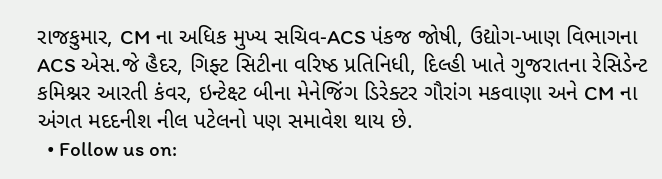રાજકુમાર, CM ના અધિક મુખ્ય સચિવ-ACS પંકજ જોષી, ઉદ્યોગ-ખાણ વિભાગના ACS એસ.જે હૈદર, ગિફ્ટ સિટીના વરિષ્ઠ પ્રતિનિધી, દિલ્હી ખાતે ગુજરાતના રેસિડેન્ટ કમિશ્નર આરતી કંવર, ઇન્ટેક્ષ્ટ બીના મેનેજિંગ ડિરેક્ટર ગૌરાંગ મકવાણા અને CM ના અંગત મદદનીશ નીલ પટેલનો પણ સમાવેશ થાય છે.
  • Follow us on: